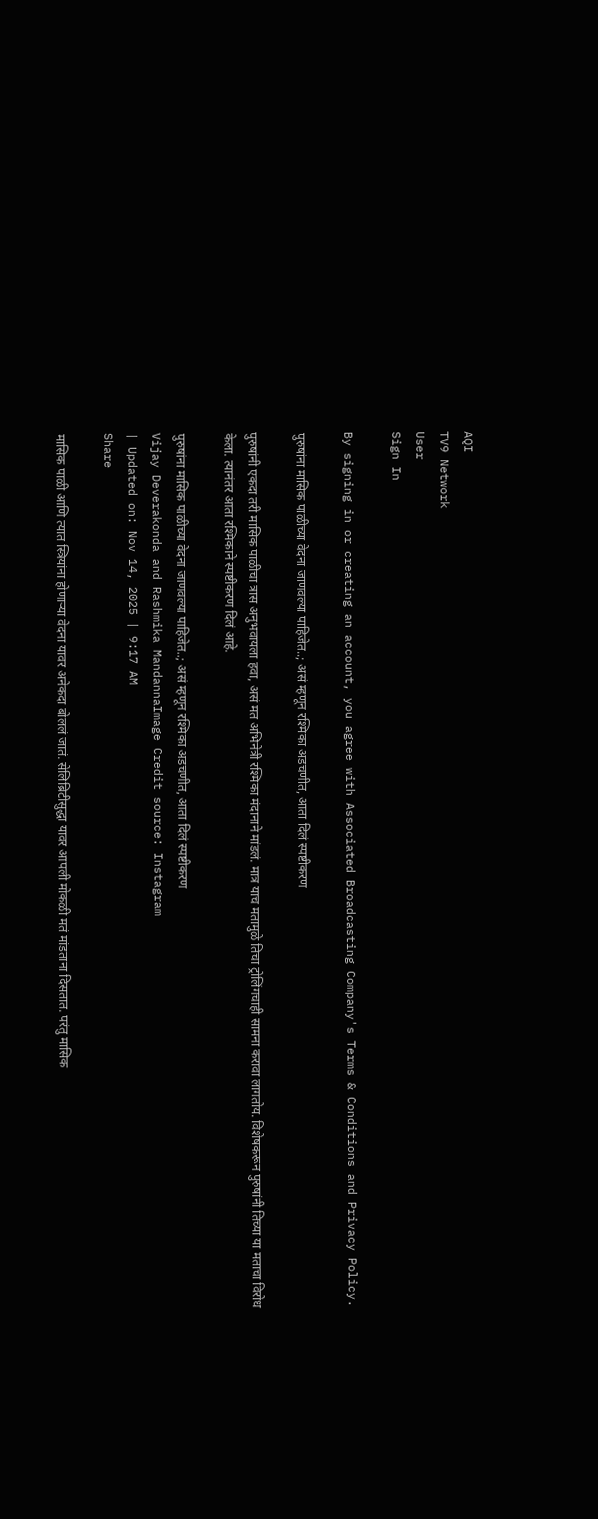AQI
TV9 Network
User
Sign In

By signing in or creating an account, you agree with Associated Broadcasting Company's Terms & Conditions and Privacy Policy.

पुरुषांना मासिक पाळीच्या वेदना जाणवल्या पाहिजेत..; असं म्हणून रश्मिका अडचणीत, आता दिलं स्पष्टीकरण

पुरुषांनी एकदा तरी मासिक पाळीचा त्रास अनुभवायला हवा, असं मत अभिनेत्री रश्मिका मंदानाने मांडलं. मात्र याच मतामुळे तिचा ट्रोलिंगचाही सामना करावा लागतोय. विशेषकरून पुरुषांनी तिच्या या मताचा विरोध केला. त्यानंतर आता रश्मिकाने स्पष्टीकरण दिलं आहे.

पुरुषांना मासिक पाळीच्या वेदना जाणवल्या पाहिजेत..; असं म्हणून रश्मिका अडचणीत, आता दिलं स्पष्टीकरण
Vijay Deverakonda and Rashmika MandannaImage Credit source: Instagram
| Updated on: Nov 14, 2025 | 9:17 AM
Share

मासिक पाळी आणि त्यात स्त्रियांना होणाऱ्या वेदना यावर अनेकदा बोललं जातं. सेलिब्रिटीसुद्धा यावर आपली मोकळी मतं मांडताना दिसतात. परंतु मासिक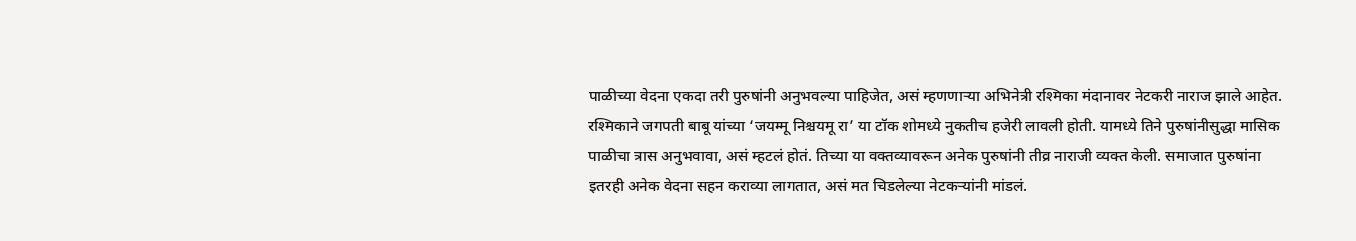पाळीच्या वेदना एकदा तरी पुरुषांनी अनुभवल्या पाहिजेत, असं म्हणणाऱ्या अभिनेत्री रश्मिका मंदानावर नेटकरी नाराज झाले आहेत. रश्मिकाने जगपती बाबू यांच्या ‘जयम्मू निश्चयमू रा’ या टॉक शोमध्ये नुकतीच हजेरी लावली होती. यामध्ये तिने पुरुषांनीसुद्धा मासिक पाळीचा त्रास अनुभवावा, असं म्हटलं होतं. तिच्या या वक्तव्यावरून अनेक पुरुषांनी तीव्र नाराजी व्यक्त केली. समाजात पुरुषांना इतरही अनेक वेदना सहन कराव्या लागतात, असं मत चिडलेल्या नेटकऱ्यांनी मांडलं.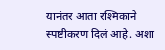यानंतर आता रश्मिकाने स्पष्टीकरण दिलं आहे. अशा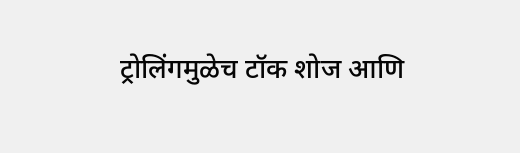ट्रोलिंगमुळेच टॉक शोज आणि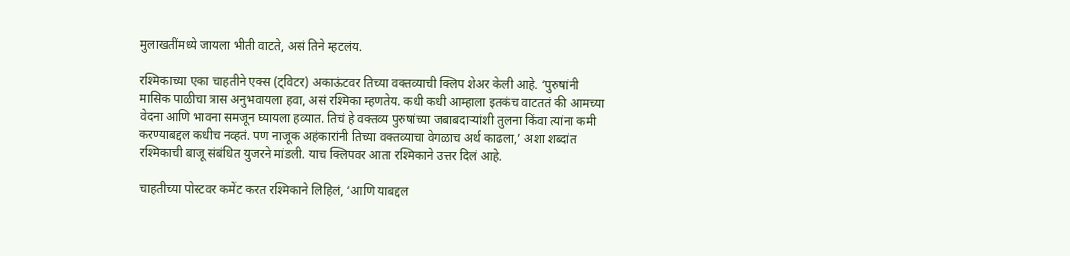मुलाखतींमध्ये जायला भीती वाटते, असं तिने म्हटलंय.

रश्मिकाच्या एका चाहतीने एक्स (ट्विटर) अकाऊंटवर तिच्या वक्तव्याची क्लिप शेअर केली आहे. ‘पुरुषांनी मासिक पाळीचा त्रास अनुभवायला हवा, असं रश्मिका म्हणतेय. कधी कधी आम्हाला इतकंच वाटततं की आमच्या वेदना आणि भावना समजून घ्यायला हव्यात. तिचं हे वक्तव्य पुरुषांच्या जबाबदाऱ्यांशी तुलना किंवा त्यांना कमी करण्याबद्दल कधीच नव्हतं. पण नाजूक अहंकारांनी तिच्या वक्तव्याचा वेगळाच अर्थ काढला,’ अशा शब्दांत रश्मिकाची बाजू संबंधित युजरने मांडली. याच क्लिपवर आता रश्मिकाने उत्तर दिलं आहे.

चाहतीच्या पोस्टवर कमेंट करत रश्मिकाने लिहिलं, ‘आणि याबद्दल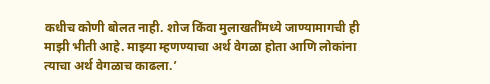कधीच कोणी बोलत नाही. शोज किंवा मुलाखतींमध्ये जाण्यामागची ही माझी भीती आहे. माझ्या म्हणण्याचा अर्थ वेगळा होता आणि लोकांना त्याचा अर्थ वेगळाच काढला.’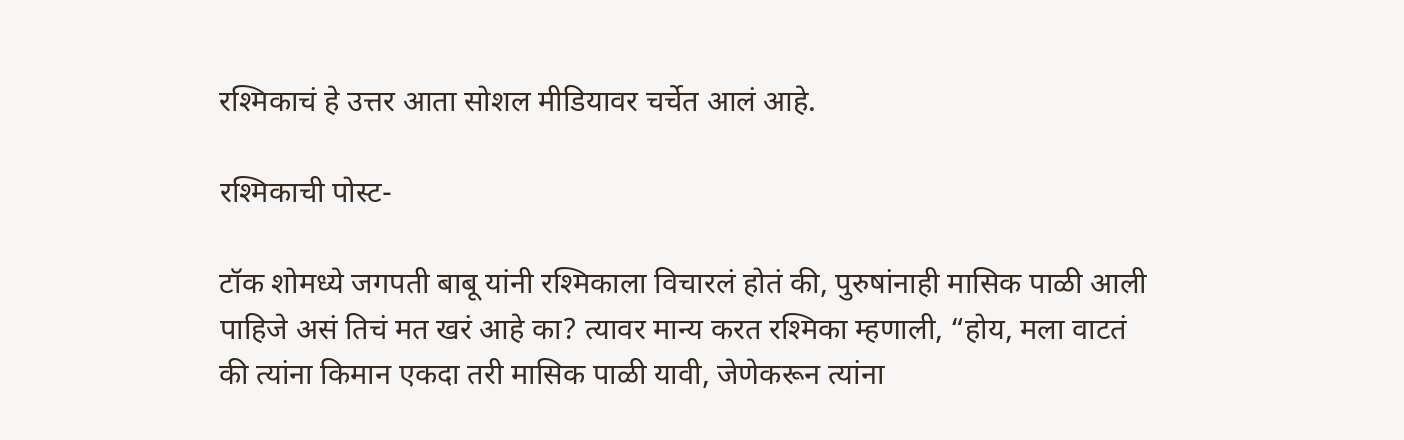रश्मिकाचं हे उत्तर आता सोशल मीडियावर चर्चेत आलं आहे.

रश्मिकाची पोस्ट-

टॉक शोमध्ये जगपती बाबू यांनी रश्मिकाला विचारलं होतं की, पुरुषांनाही मासिक पाळी आली पाहिजे असं तिचं मत खरं आहे का? त्यावर मान्य करत रश्मिका म्हणाली, “होय, मला वाटतं की त्यांना किमान एकदा तरी मासिक पाळी यावी, जेणेकरून त्यांना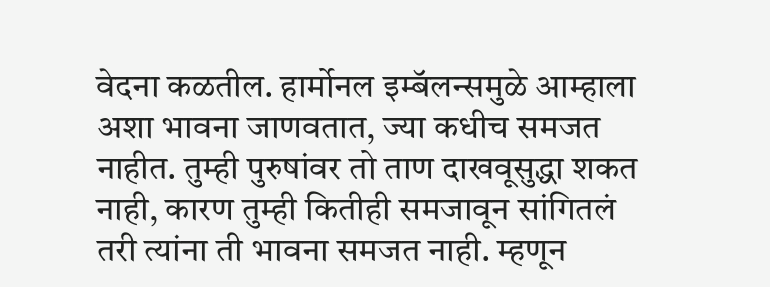वेदना कळतील. हार्मोनल इम्बॅलन्समुळे आम्हाला अशा भावना जाणवतात, ज्या कधीच समजत नाहीत. तुम्ही पुरुषांवर तो ताण दाखवूसुद्धा शकत नाही, कारण तुम्ही कितीही समजावून सांगितलं तरी त्यांना ती भावना समजत नाही. म्हणून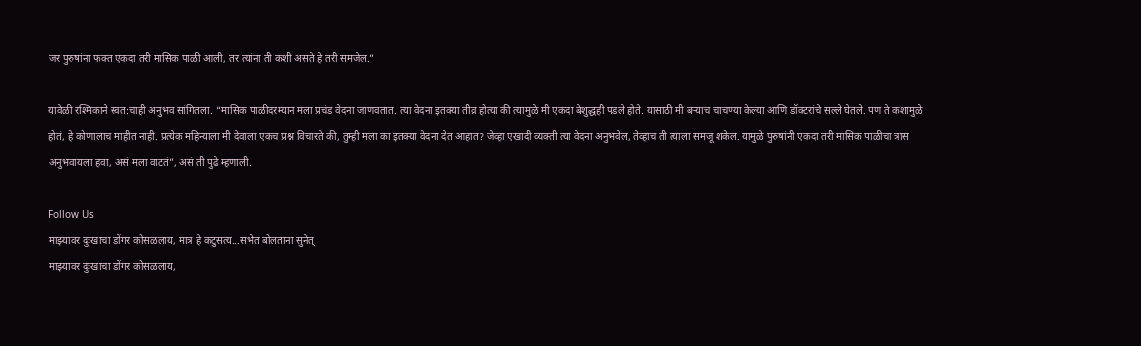जर पुरुषांना फक्त एकदा तरी मासिक पाळी आली, तर त्यांना ती कशी असते हे तरी समजेल.”

यावेळी रश्मिकाने स्वत:चाही अनुभव सांगितला. “मासिक पाळीदरम्यान मला प्रचंड वेदना जाणवतात. त्या वेदना इतक्या तीव्र होत्या की त्यामुळे मी एकदा बेशुद्धही पडले होते. यासाठी मी बऱ्याच चाचण्या केल्या आणि डॉक्टरांचे सल्ले घेतले. पण ते कशामुळे होतं, हे कोणालाच माहीत नाही. प्रत्येक महिन्याला मी देवाला एकच प्रश्न विचारते की, तुम्ही मला का इतक्या वेदना देत आहात? जेव्हा एखादी व्यक्ती त्या वेदना अनुभवेल, तेव्हाच ती त्याला समजू शकेल. यामुळे पुरुषांनी एकदा तरी मासिक पाळीचा त्रास अनुभवायला हवा, असं मला वाटतं”, असं ती पुढे म्हणाली.

Follow Us
माझ्यावर दुःखाचा डोंगर कोसळलाय, मात्र हे कटुसत्य...सभेत बोलताना सुनेत्
माझ्यावर दुःखाचा डोंगर कोसळलाय,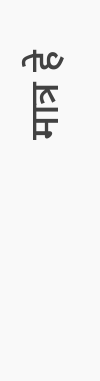मात्र हे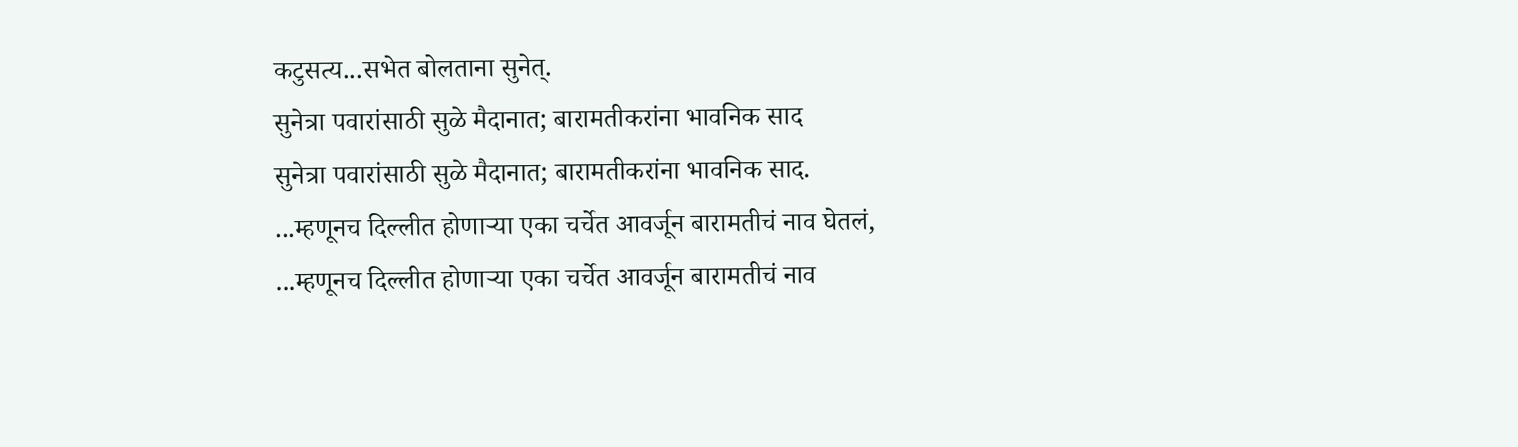कटुसत्य...सभेत बोलताना सुनेत्.
सुनेत्रा पवारांसाठी सुळे मैदानात; बारामतीकरांना भावनिक साद
सुनेत्रा पवारांसाठी सुळे मैदानात; बारामतीकरांना भावनिक साद.
...म्हणूनच दिल्लीत होणाऱ्या एका चर्चेत आवर्जून बारामतीचं नाव घेतलं,
...म्हणूनच दिल्लीत होणाऱ्या एका चर्चेत आवर्जून बारामतीचं नाव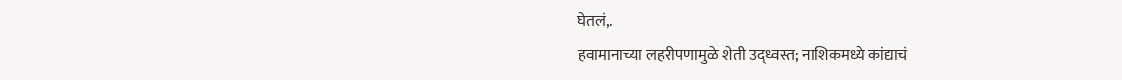घेतलं,.
हवामानाच्या लहरीपणामुळे शेती उद्ध्वस्त; नाशिकमध्ये कांद्याचं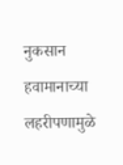नुकसान
हवामानाच्या लहरीपणामुळे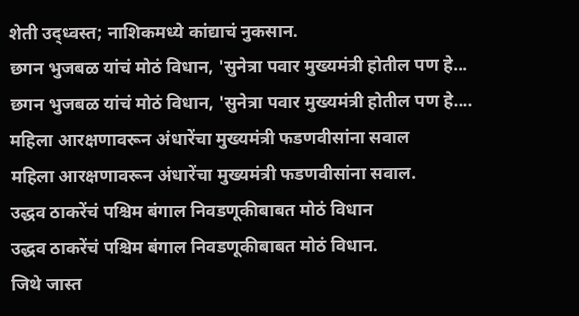शेती उद्ध्वस्त; नाशिकमध्ये कांद्याचं नुकसान.
छगन भुजबळ यांचं मोठं विधान, 'सुनेत्रा पवार मुख्यमंत्री होतील पण हे...
छगन भुजबळ यांचं मोठं विधान, 'सुनेत्रा पवार मुख्यमंत्री होतील पण हे....
महिला आरक्षणावरून अंधारेंचा मुख्यमंत्री फडणवीसांना सवाल
महिला आरक्षणावरून अंधारेंचा मुख्यमंत्री फडणवीसांना सवाल.
उद्धव ठाकरेंचं पश्चिम बंगाल निवडणूकीबाबत मोठं विधान
उद्धव ठाकरेंचं पश्चिम बंगाल निवडणूकीबाबत मोठं विधान.
जिथे जास्त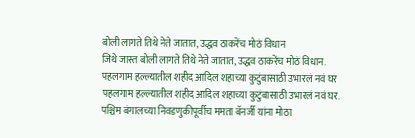बोली लागते तिथे नेते जातात, उद्धव ठाकरेंच मोठं विधान
जिथे जास्त बोली लागते तिथे नेते जातात, उद्धव ठाकरेंच मोठं विधान.
पहलगाम हल्ल्यातील शहीद आदिल शहाच्या कुटुंबासाठी उभारलं नवं घर
पहलगाम हल्ल्यातील शहीद आदिल शहाच्या कुटुंबासाठी उभारलं नवं घर.
पश्चिम बंगालच्या निवडणुकीपूर्वीच ममता बॅनर्जी यांना मोठा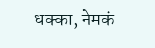धक्का, नेमकं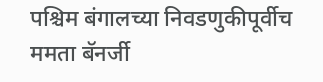पश्चिम बंगालच्या निवडणुकीपूर्वीच ममता बॅनर्जी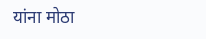यांना मोठा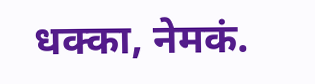धक्का, नेमकं.